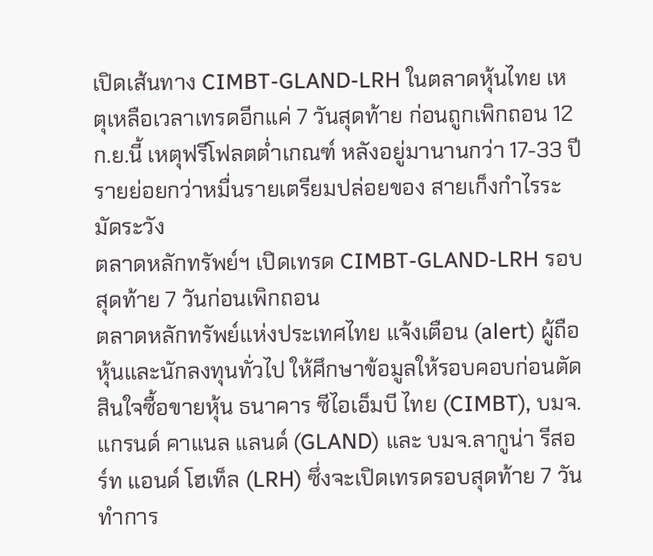เปิดเส้นทาง CIMBT-GLAND-LRH ในตลาดหุ้นไทย เหตุเหลือเวลาเทรดอีกแค่ 7 วันสุดท้าย ก่อนถูกเพิกถอน 12 ก.ย.นี้ เหตุฟรีโฟลตต่ำเกณฑ์ หลังอยู่มานานกว่า 17-33 ปี รายย่อยกว่าหมื่นรายเตรียมปล่อยของ สายเก็งกำไรระมัดระวัง
ตลาดหลักทรัพย์ฯ เปิดเทรด CIMBT-GLAND-LRH รอบสุดท้าย 7 วันก่อนเพิกถอน
ตลาดหลักทรัพย์แห่งประเทศไทย แจ้งเตือน (alert) ผู้ถือหุ้นและนักลงทุนทั่วไป ให้ศึกษาข้อมูลให้รอบคอบก่อนตัดสินใจซื้อขายหุ้น ธนาคาร ซีไอเอ็มบี ไทย (CIMBT), บมจ.แกรนด์ คาแนล แลนด์ (GLAND) และ บมจ.ลากูน่า รีสอร์ท แอนด์ โฮเท็ล (LRH) ซึ่งจะเปิดเทรดรอบสุดท้าย 7 วันทำการ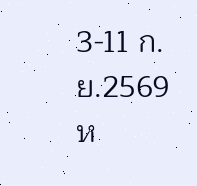3-11 ก.ย.2569
ห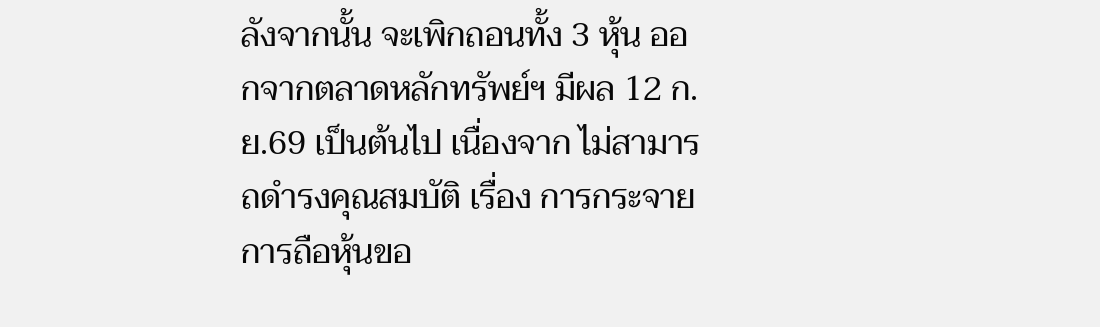ลังจากนั้น จะเพิกถอนทั้ง 3 หุ้น ออกจากตลาดหลักทรัพย์ฯ มีผล 12 ก.ย.69 เป็นต้นไป เนื่องจาก ไม่สามารถดำรงคุณสมบัติ เรื่อง การกระจายการถือหุ้นขอ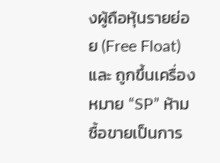งผู้ถือหุ้นรายย่อย (Free Float) และ ถูกขึ้นเครื่องหมาย “SP” ห้ามซื้อขายเป็นการ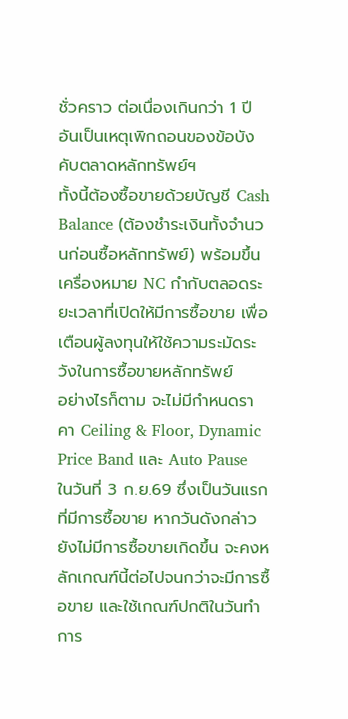ชั่วคราว ต่อเนื่องเกินกว่า 1 ปี อันเป็นเหตุเพิกถอนของข้อบังคับตลาดหลักทรัพย์ฯ
ทั้งนี้ต้องซื้อขายด้วยบัญชี Cash Balance (ต้องชำระเงินทั้งจำนวนก่อนซื้อหลักทรัพย์) พร้อมขึ้นเครื่องหมาย NC กำกับตลอดระยะเวลาที่เปิดให้มีการซื้อขาย เพื่อเตือนผู้ลงทุนให้ใช้ความระมัดระวังในการซื้อขายหลักทรัพย์
อย่างไรก็ตาม จะไม่มีกำหนดราคา Ceiling & Floor, Dynamic Price Band และ Auto Pause ในวันที่ 3 ก.ย.69 ซึ่งเป็นวันแรกที่มีการซื้อขาย หากวันดังกล่าวยังไม่มีการซื้อขายเกิดขึ้น จะคงหลักเกณฑ์นี้ต่อไปจนกว่าจะมีการซื้อขาย และใช้เกณฑ์ปกติในวันทำการ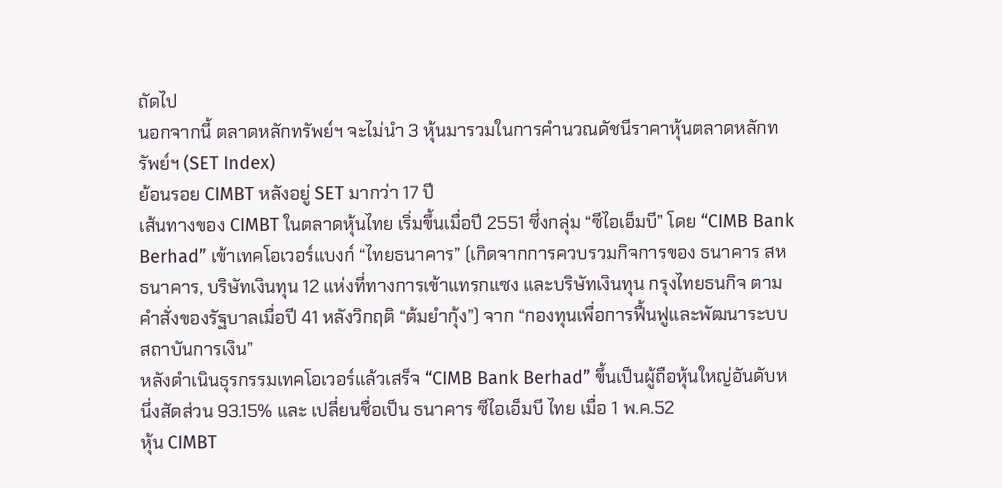ถัดไป
นอกจากนี้ ตลาดหลักทรัพย์ฯ จะไม่นำ 3 หุ้นมารวมในการคำนวณดัชนีราคาหุ้นตลาดหลักทรัพย์ฯ (SET Index)
ย้อนรอย CIMBT หลังอยู่ SET มากว่า 17 ปี
เส้นทางของ CIMBT ในตลาดหุ้นไทย เริ่มขึ้นเมื่อปี 2551 ซึ่งกลุ่ม “ซีไอเอ็มบี” โดย “CIMB Bank Berhad” เข้าเทคโอเวอร์แบงก์ “ไทยธนาคาร” (เกิดจากการควบรวมกิจการของ ธนาคาร สหธนาคาร, บริษัทเงินทุน 12 แห่งที่ทางการเข้าแทรกแซง และบริษัทเงินทุน กรุงไทยธนกิจ ตามคำสั่งของรัฐบาลเมื่อปี 41 หลังวิกฤติ “ต้มยำกุ้ง”) จาก “กองทุนเพื่อการฟื้นฟูและพัฒนาระบบสถาบันการเงิน”
หลังดำเนินธุรกรรมเทคโอเวอร์แล้วเสร็จ “CIMB Bank Berhad” ขึ้นเป็นผู้ถือหุ้นใหญ่อันดับหนึ่งสัดส่วน 93.15% และ เปลี่ยนชื่อเป็น ธนาคาร ซีไอเอ็มบี ไทย เมื่อ 1 พ.ค.52
หุ้น CIMBT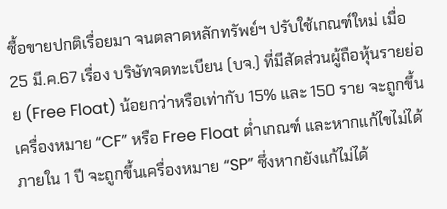ซื้อขายปกติเรื่อยมา จนตลาดหลักทรัพย์ฯ ปรับใช้เกณฑ์ใหม่ เมื่อ 25 มี.ค.67 เรื่อง บริษัทจดทะเบียน (บจ.) ที่มีสัดส่วนผู้ถือหุ้นรายย่อย (Free Float) น้อยกว่าหรือเท่ากับ 15% และ 150 ราย จะถูกขึ้นเครื่องหมาย “CF” หรือ Free Float ต่ำเกณฑ์ และหากแก้ไขไม่ได้ภายใน 1 ปี จะถูกขึ้นเครื่องหมาย “SP” ซึ่งหากยังแก้ไม่ได้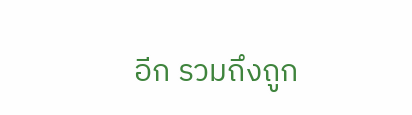อีก รวมถึงถูก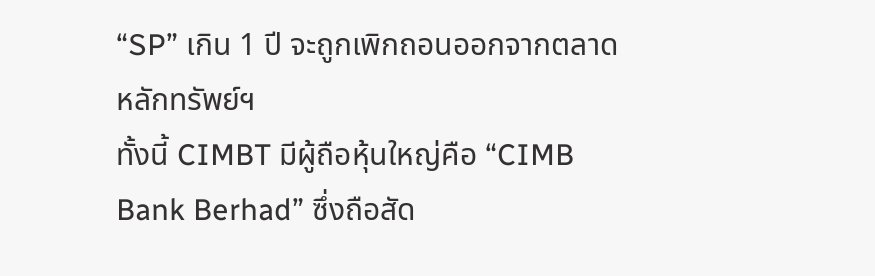“SP” เกิน 1 ปี จะถูกเพิกถอนออกจากตลาดหลักทรัพย์ฯ
ทั้งนี้ CIMBT มีผู้ถือหุ้นใหญ่คือ “CIMB Bank Berhad” ซึ่งถือสัด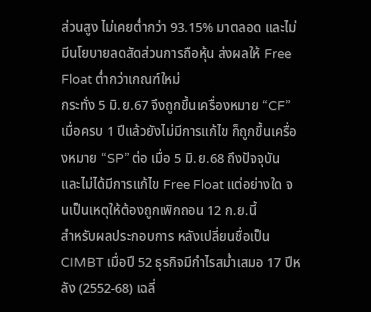ส่วนสูง ไม่เคยต่ำกว่า 93.15% มาตลอด และไม่มีนโยบายลดสัดส่วนการถือหุ้น ส่งผลให้ Free Float ต่ำกว่าเกณฑ์ใหม่
กระทั่ง 5 มิ.ย.67 จึงถูกขึ้นเครื่องหมาย “CF” เมื่อครบ 1 ปีแล้วยังไม่มีการแก้ไข ก็ถูกขึ้นเครื่องหมาย “SP” ต่อ เมื่อ 5 มิ.ย.68 ถึงปัจจุบัน และไม่ได้มีการแก้ไข Free Float แต่อย่างใด จนเป็นเหตุให้ต้องถูกเพิกถอน 12 ก.ย.นี้
สำหรับผลประกอบการ หลังเปลี่ยนชื่อเป็น CIMBT เมื่อปี 52 ธุรกิจมีกำไรสม่ำเสมอ 17 ปีหลัง (2552-68) เฉลี่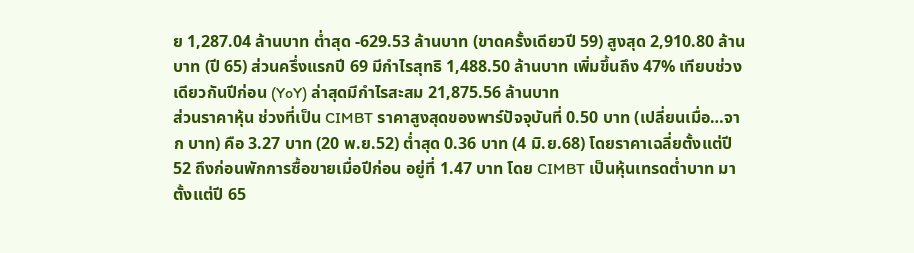ย 1,287.04 ล้านบาท ต่ำสุด -629.53 ล้านบาท (ขาดครั้งเดียวปี 59) สูงสุด 2,910.80 ล้านบาท (ปี 65) ส่วนครึ่งแรกปี 69 มีกำไรสุทธิ 1,488.50 ล้านบาท เพิ่มขึ้นถึง 47% เทียบช่วงเดียวกันปีก่อน (YoY) ล่าสุดมีกำไรสะสม 21,875.56 ล้านบาท
ส่วนราคาหุ้น ช่วงที่เป็น CIMBT ราคาสูงสุดของพาร์ปัจจุบันที่ 0.50 บาท (เปลี่ยนเมื่อ…จาก บาท) คือ 3.27 บาท (20 พ.ย.52) ต่ำสุด 0.36 บาท (4 มิ.ย.68) โดยราคาเฉลี่ยตั้งแต่ปี 52 ถึงก่อนพักการซื้อขายเมื่อปีก่อน อยู่ที่ 1.47 บาท โดย CIMBT เป็นหุ้นเทรดต่ำบาท มาตั้งแต่ปี 65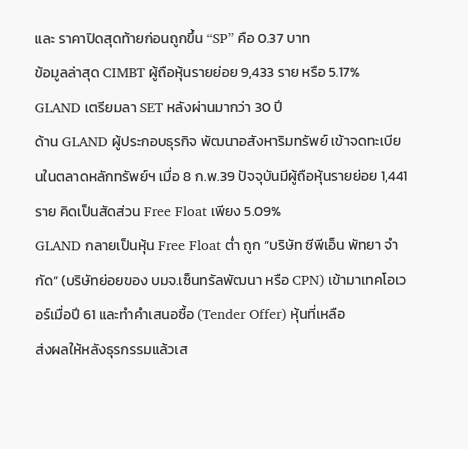และ ราคาปิดสุดท้ายก่อนถูกขึ้น “SP” คือ 0.37 บาท
ข้อมูลล่าสุด CIMBT ผู้ถือหุ้นรายย่อย 9,433 ราย หรือ 5.17%
GLAND เตรียมลา SET หลังผ่านมากว่า 30 ปี
ด้าน GLAND ผู้ประกอบธุรกิจ พัฒนาอสังหาริมทรัพย์ เข้าจดทะเบียนในตลาดหลักทรัพย์ฯ เมื่อ 8 ก.พ.39 ปัจจุบันมีผู้ถือหุ้นรายย่อย 1,441 ราย คิดเป็นสัดส่วน Free Float เพียง 5.09%
GLAND กลายเป็นหุ้น Free Float ต่ำ ถูก “บริษัท ซีพีเอ็น พัทยา จำกัด” (บริษัทย่อยของ บมจ.เซ็นทรัลพัฒนา หรือ CPN) เข้ามาเทคโอเวอร์เมื่อปี 61 และทำคำเสนอซื้อ (Tender Offer) หุ้นที่เหลือ
ส่งผลให้หลังธุรกรรมแล้วเส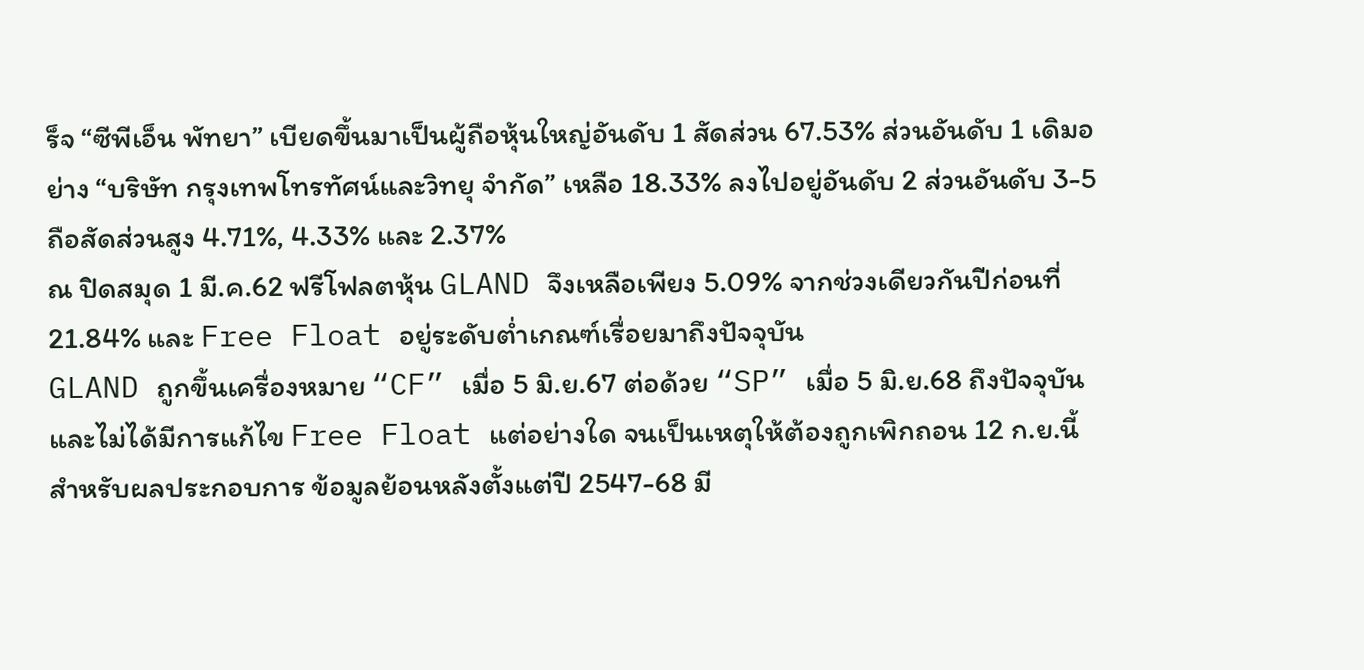ร็จ “ซีพีเอ็น พัทยา” เบียดขึ้นมาเป็นผู้ถือหุ้นใหญ่อันดับ 1 สัดส่วน 67.53% ส่วนอันดับ 1 เดิมอย่าง “บริษัท กรุงเทพโทรทัศน์และวิทยุ จำกัด” เหลือ 18.33% ลงไปอยู่อันดับ 2 ส่วนอันดับ 3-5 ถือสัดส่วนสูง 4.71%, 4.33% และ 2.37%
ณ ปิดสมุด 1 มี.ค.62 ฟรีโฟลตหุ้น GLAND จึงเหลือเพียง 5.09% จากช่วงเดียวกันปีก่อนที่ 21.84% และ Free Float อยู่ระดับต่ำเกณฑ์เรื่อยมาถึงปัจจุบัน
GLAND ถูกขึ้นเครื่องหมาย “CF” เมื่อ 5 มิ.ย.67 ต่อด้วย “SP” เมื่อ 5 มิ.ย.68 ถึงปัจจุบัน และไม่ได้มีการแก้ไข Free Float แต่อย่างใด จนเป็นเหตุให้ต้องถูกเพิกถอน 12 ก.ย.นี้
สำหรับผลประกอบการ ข้อมูลย้อนหลังตั้งแต่ปี 2547-68 มี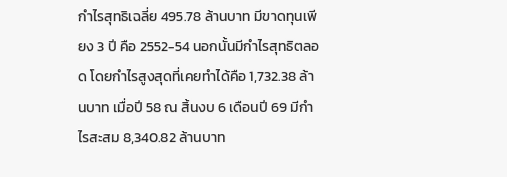กำไรสุทธิเฉลี่ย 495.78 ล้านบาท มีขาดทุนเพียง 3 ปี คือ 2552-54 นอกนั้นมีกำไรสุทธิตลอด โดยกำไรสูงสุดที่เคยทำได้คือ 1,732.38 ล้านบาท เมื่อปี 58 ณ สิ้นงบ 6 เดือนปี 69 มีกำไรสะสม 8,340.82 ล้านบาท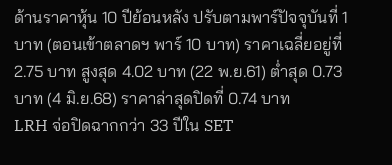ด้านราคาหุ้น 10 ปีย้อนหลัง ปรับตามพาร์ปัจจุบันที่ 1 บาท (ตอนเข้าตลาดฯ พาร์ 10 บาท) ราคาเฉลี่ยอยู่ที่ 2.75 บาท สูงสุด 4.02 บาท (22 พ.ย.61) ต่ำสุด 0.73 บาท (4 มิ.ย.68) ราคาล่าสุดปิดที่ 0.74 บาท
LRH จ่อปิดฉากกว่า 33 ปีใน SET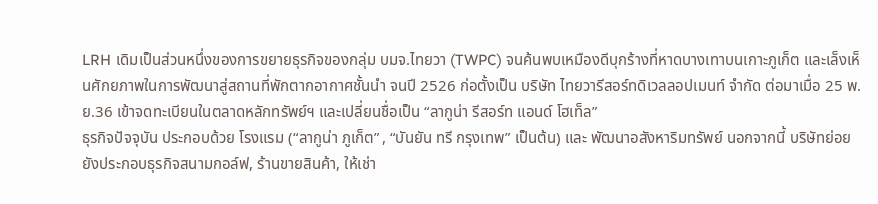LRH เดิมเป็นส่วนหนึ่งของการขยายธุรกิจของกลุ่ม บมจ.ไทยวา (TWPC) จนค้นพบเหมืองดีบุกร้างที่หาดบางเทาบนเกาะภูเก็ต และเล็งเห็นศักยภาพในการพัฒนาสู่สถานที่พักตากอากาศชั้นนำ จนปี 2526 ก่อตั้งเป็น บริษัท ไทยวารีสอร์ทดิเวลลอปเมนท์ จำกัด ต่อมาเมื่อ 25 พ.ย.36 เข้าจดทะเบียนในตลาดหลักทรัพย์ฯ และเปลี่ยนชื่อเป็น “ลากูน่า รีสอร์ท แอนด์ โฮเท็ล”
ธุรกิจปัจจุบัน ประกอบด้วย โรงแรม (“ลากูน่า ภูเก็ต” , “บันยัน ทรี กรุงเทพ” เป็นต้น) และ พัฒนาอสังหาริมทรัพย์ นอกจากนี้ บริษัทย่อยยังประกอบธุรกิจสนามกอล์ฟ, ร้านขายสินค้า, ให้เช่า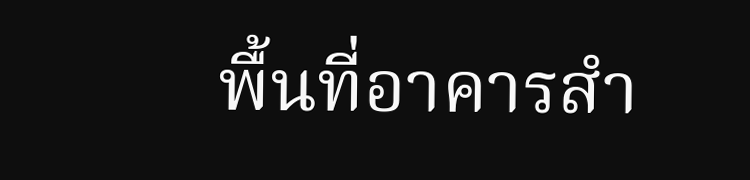พื้นที่อาคารสำ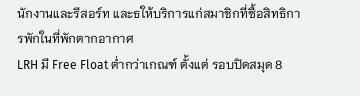นักงานและรีสอร์ท และธให้บริการแก่สมาชิกที่ซื้อสิทธิการพักในที่พักตากอากาศ
LRH มี Free Float ต่ำกว่าเกณฑ์ ตั้งแต่ รอบปิดสมุด 8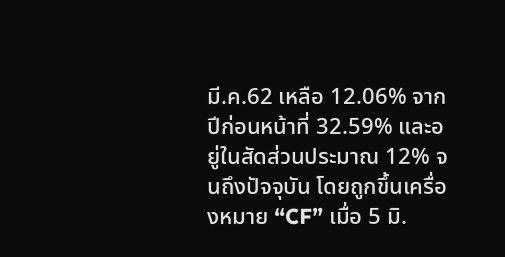มี.ค.62 เหลือ 12.06% จากปีก่อนหน้าที่ 32.59% และอยู่ในสัดส่วนประมาณ 12% จนถึงปัจจุบัน โดยถูกขึ้นเครื่องหมาย “CF” เมื่อ 5 มิ.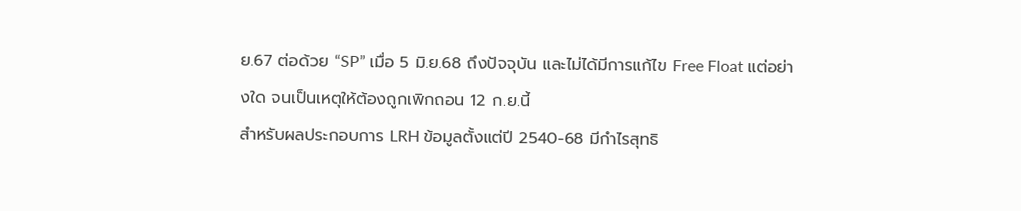ย.67 ต่อด้วย “SP” เมื่อ 5 มิ.ย.68 ถึงปัจจุบัน และไม่ได้มีการแก้ไข Free Float แต่อย่างใด จนเป็นเหตุให้ต้องถูกเพิกถอน 12 ก.ย.นี้
สำหรับผลประกอบการ LRH ข้อมูลตั้งแต่ปี 2540-68 มีกำไรสุทธิ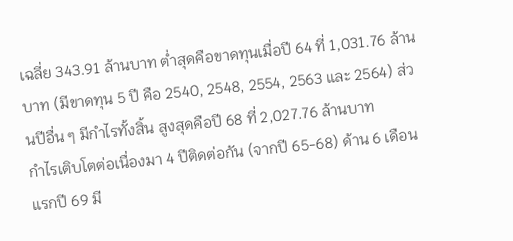เฉลี่ย 343.91 ล้านบาท ต่ำสุดคือขาดทุนเมื่อปี 64 ที่ 1,031.76 ล้านบาท (มีขาดทุน 5 ปี คือ 2540, 2548, 2554, 2563 และ 2564) ส่วนปีอื่น ๆ มีกำไรทั้งสิ้น สูงสุดคือปี 68 ที่ 2,027.76 ล้านบาท
กำไรเติบโตต่อเนื่องมา 4 ปีติดต่อกัน (จากปี 65-68) ด้าน 6 เดือนแรกปี 69 มี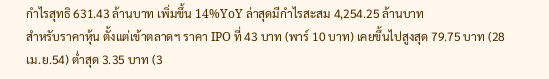กำไรสุทธิ 631.43 ล้านบาท เพิ่มขึ้น 14%YoY ล่าสุดมีกำไรสะสม 4,254.25 ล้านบาท
สำหรับราคาหุ้น ตั้งแต่เข้าตลาดฯ ราคา IPO ที่ 43 บาท (พาร์ 10 บาท) เคยขึ้นไปสูงสุด 79.75 บาท (28 เม.ย.54) ต่ำสุด 3.35 บาท (3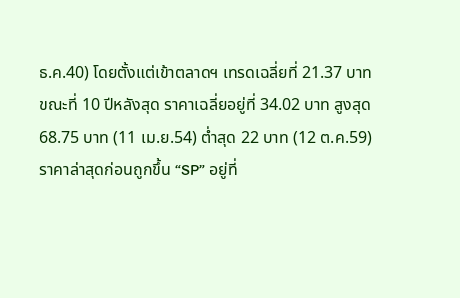ธ.ค.40) โดยตั้งแต่เข้าตลาดฯ เทรดเฉลี่ยที่ 21.37 บาท
ขณะที่ 10 ปีหลังสุด ราคาเฉลี่ยอยู่ที่ 34.02 บาท สูงสุด 68.75 บาท (11 เม.ย.54) ต่ำสุด 22 บาท (12 ต.ค.59) ราคาล่าสุดก่อนถูกขึ้น “SP” อยู่ที่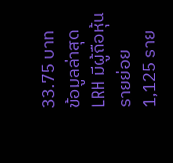33.75 บาท
ข้อมูลล่าสุด LRH มีผู้ถือหุ้นรายย่อย 1,125 ราย